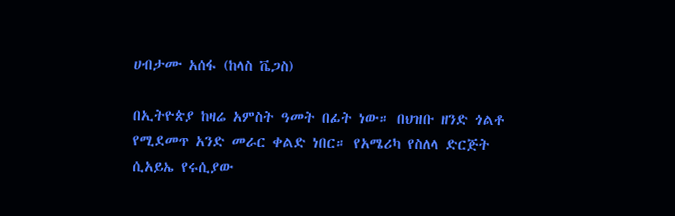ሀብታሙ አሰፋ (ከላስ ቬጋስ)

በኢትዮጵያ ከዛሬ አምስት ዓመት በፊት ነው። በህዝቡ ዘንድ ጎልቶ የሚደመጥ አንድ መራር ቀልድ ነበር። የአሜሪካ የስለላ ድርጅት ሲአይኤ የሩሲያው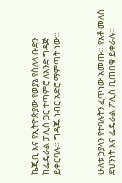ኬጂቢ እና የኢትዮጵያው የወያኔ የስለላ ቡድን ከፌዴራል ፓሊስ ጋር ተጣምሮ ለአንድ ግዳጅ ይቀርባሉ። ግዳጁ ነብር አድሮ ማምጣት ነው።



ሁለቱ ኃያላን የተባሉትን ፈጥነው አመጡ። የአቶ መለስ ደህንነት እና ፌዴራል ፖሊስ ቢጠበቁ ይቀራሉ።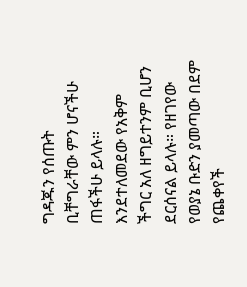ግዳጁን የሰጡት ቢቸግራቸው ምን ሆናችሁ ጠፋችሁ ይላሉ። እንደተለመደው የአቅም ችግር አለ ዘግይተንም ቢሆን ደርሰናል ይላሉ። የዘገየው የወያኔ ቡድን ያመጣው በደም የጨቀየች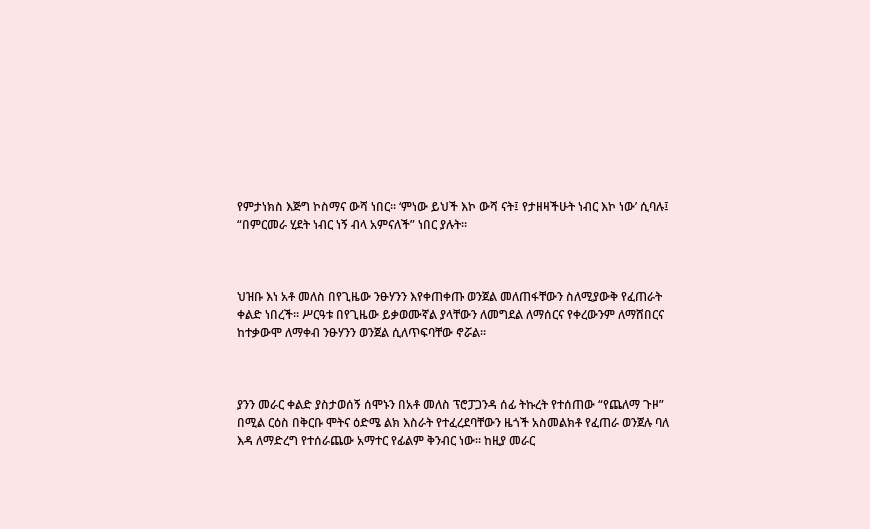የምታነክስ እጅግ ኮስማና ውሻ ነበር። ‘ምነው ይህች እኮ ውሻ ናት፤ የታዘዛችሁት ነብር እኮ ነው’ ሲባሉ፤ “በምርመራ ሂደት ነብር ነኝ ብላ አምናለች” ነበር ያሉት።



ህዝቡ እነ አቶ መለስ በየጊዜው ንፁሃንን እየቀጠቀጡ ወንጀል መለጠፋቸውን ስለሚያውቅ የፈጠራት ቀልድ ነበረች። ሥርዓቱ በየጊዜው ይቃወሙኛል ያላቸውን ለመግደል ለማሰርና የቀረውንም ለማሸበርና ከተቃውሞ ለማቀብ ንፁሃንን ወንጀል ሲለጥፍባቸው ኖሯል።



ያንን መራር ቀልድ ያስታወሰኝ ሰሞኑን በአቶ መለስ ፕሮፓጋንዳ ሰፊ ትኩረት የተሰጠው “የጨለማ ጉዞ” በሚል ርዕስ በቅርቡ ሞትና ዕድሜ ልክ እስራት የተፈረደባቸውን ዜጎች አስመልክቶ የፈጠራ ወንጀሉ ባለ እዳ ለማድረግ የተሰራጨው አማተር የፊልም ቅንብር ነው። ከዚያ መራር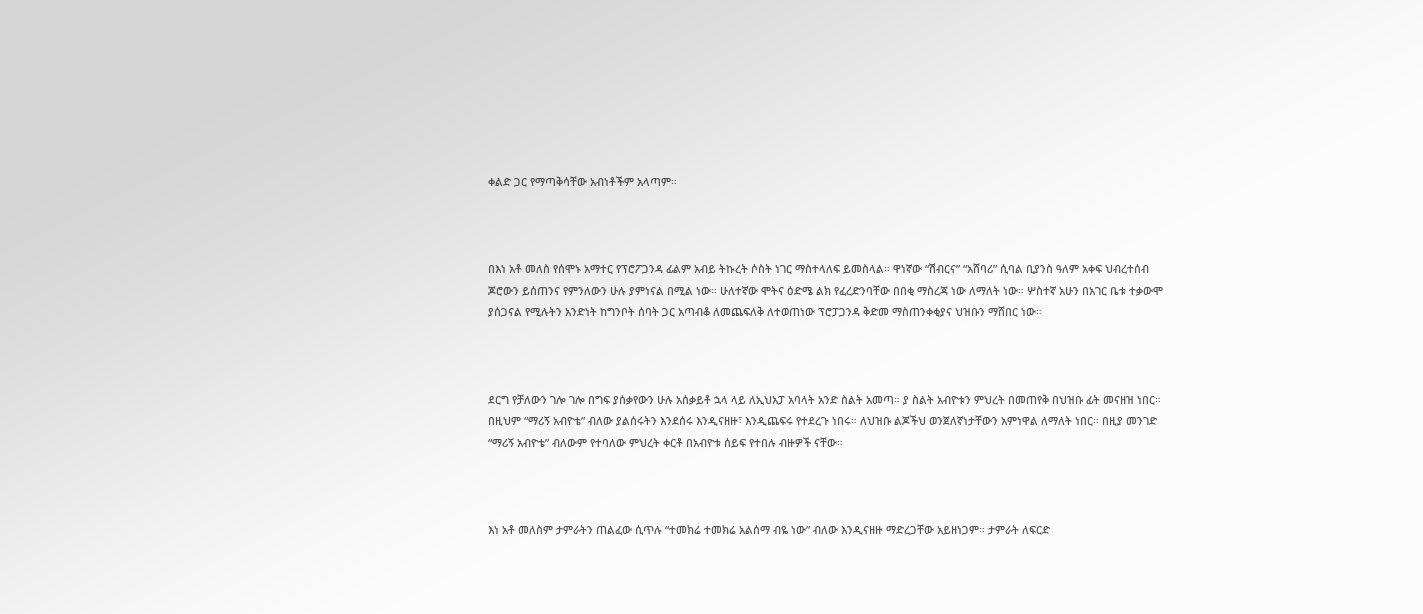ቀልድ ጋር የማጣቅሳቸው አብነቶችም አላጣም።



በእነ አቶ መለስ የሰሞኑ አማተር የፕሮፖጋንዳ ፊልም አብይ ትኩረት ሶስት ነገር ማስተላለፍ ይመስላል። ዋነኛው “ሽብርና” “አሸባሪ” ሲባል ቢያንስ ዓለም አቀፍ ህብረተሰብ ጆሮውን ይሰጠንና የምንለውን ሁሉ ያምነናል በሚል ነው። ሁለተኛው ሞትና ዕድሜ ልክ የፈረድንባቸው በበቂ ማስረጃ ነው ለማለት ነው። ሦስተኛ አሁን በአገር ቤቱ ተቃውሞ ያሰጋናል የሚሉትን አንድነት ከግንቦት ሰባት ጋር አጣብቆ ለመጨፍለቅ ለተወጠነው ፕሮፓጋንዳ ቅድመ ማስጠንቀቂያና ህዝቡን ማሸበር ነው።



ደርግ የቻለውን ገሎ ገሎ በግፍ ያሰቃየውን ሁሉ አሰቃይቶ ኋላ ላይ ለኢህአፓ አባላት አንድ ስልት አመጣ። ያ ስልት አብዮቱን ምህረት በመጠየቅ በህዝቡ ፊት መናዘዝ ነበር። በዚህም “ማሪኝ አብዮቴ” ብለው ያልሰሩትን እንደሰሩ እንዲናዘዙ፣ እንዲጨፍሩ የተደረጉ ነበሩ። ለህዝቡ ልጆችህ ወንጀለኛነታቸውን አምነዋል ለማለት ነበር። በዚያ መንገድ “ማሪኝ አብዮቴ” ብለውም የተባለው ምህረት ቀርቶ በአብዮቱ ሰይፍ የተበሉ ብዙዎች ናቸው።



እነ አቶ መለስም ታምራትን ጠልፈው ሲጥሉ “ተመክሬ ተመክሬ አልሰማ ብዬ ነው” ብለው እንዲናዘዙ ማድረጋቸው አይዘነጋም። ታምራት ለፍርድ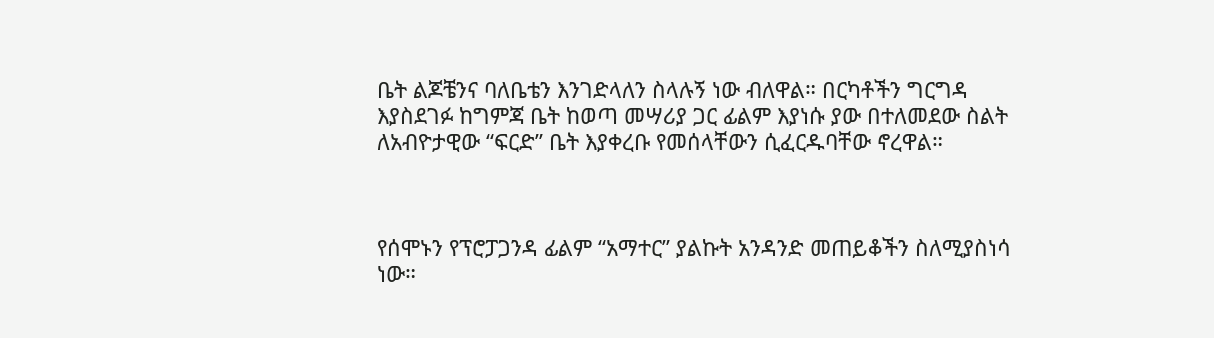ቤት ልጆቼንና ባለቤቴን እንገድላለን ስላሉኝ ነው ብለዋል። በርካቶችን ግርግዳ እያስደገፉ ከግምጃ ቤት ከወጣ መሣሪያ ጋር ፊልም እያነሱ ያው በተለመደው ስልት ለአብዮታዊው “ፍርድ” ቤት እያቀረቡ የመሰላቸውን ሲፈርዱባቸው ኖረዋል።



የሰሞኑን የፕሮፓጋንዳ ፊልም “አማተር” ያልኩት አንዳንድ መጠይቆችን ስለሚያስነሳ ነው።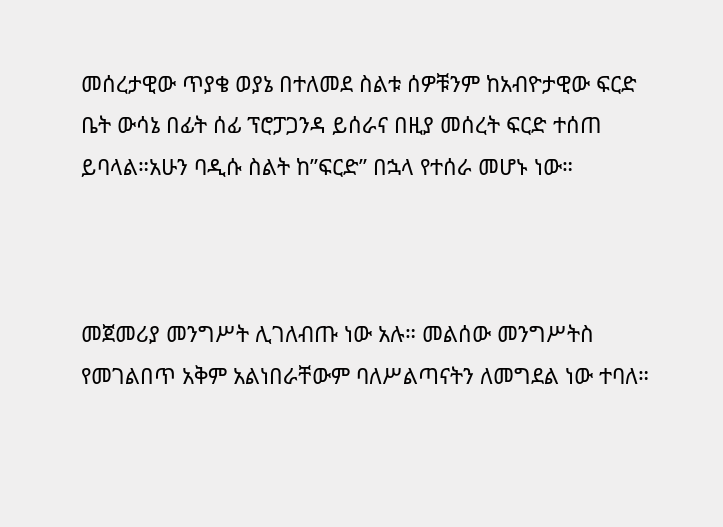መሰረታዊው ጥያቄ ወያኔ በተለመደ ስልቱ ሰዎቹንም ከአብዮታዊው ፍርድ ቤት ውሳኔ በፊት ሰፊ ፕሮፓጋንዳ ይሰራና በዚያ መሰረት ፍርድ ተሰጠ ይባላል።አሁን ባዲሱ ስልት ከ”ፍርድ” በኋላ የተሰራ መሆኑ ነው።



መጀመሪያ መንግሥት ሊገለብጡ ነው አሉ። መልሰው መንግሥትስ የመገልበጥ አቅም አልነበራቸውም ባለሥልጣናትን ለመግደል ነው ተባለ።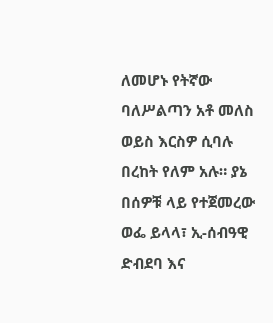ለመሆኑ የትኛው ባለሥልጣን አቶ መለስ ወይስ እርስዎ ሲባሉ በረከት የለም አሉ። ያኔ በሰዎቹ ላይ የተጀመረው ወፌ ይላላ፣ ኢ-ሰብዓዊ ድብደባ እና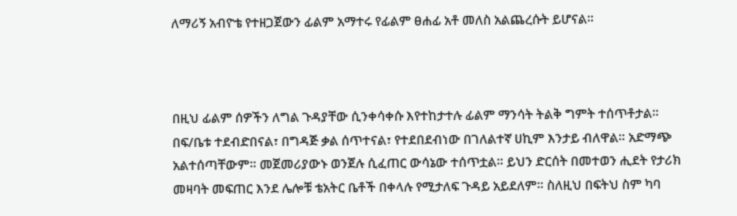ለማሪኝ አብዮቴ የተዘጋጀውን ፊልም አማተሩ የፊልም ፀሐፊ አቶ መለስ አልጨረሱት ይሆናል።



በዚህ ፊልም ሰዎችን ለግል ጉዳያቸው ሲንቀሳቀሱ እየተከታተሉ ፊልም ማንሳት ትልቅ ግምት ተሰጥቶታል። በፍ/ቤቱ ተደብድበናል፣ በግዳጅ ቃል ሰጥተናል፣ የተደበደብነው በገለልተኛ ሀኪም እንታይ ብለዋል። አድማጭ አልተሰጣቸውም። መጀመሪያውኑ ወንጀሉ ሲፈጠር ውሳኔው ተሰጥቷል። ይህን ድርሰት በመተወን ሒደት የታሪክ መዛባት መፍጠር እንደ ሌሎቹ ቴአትር ቤቶች በቀላሉ የሚታለፍ ጉዳይ አይደለም። ስለዚህ በፍትህ ስም ካባ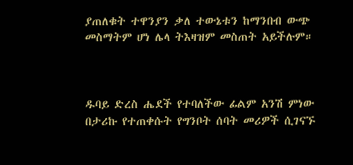ያጠለቁት ተዋንያን ቃለ ተውኔቱን ከማንበብ ውጭ መስማትም ሆነ ሌላ ትእዛዝም መስጠት አይችሉም።



ዱባይ ድረስ ሔደች የተባለችው ፊልም አንሽ ምነው በታሪኩ የተጠቀሱት የግንቦት ሰባት መሪዎች ሲገናኙ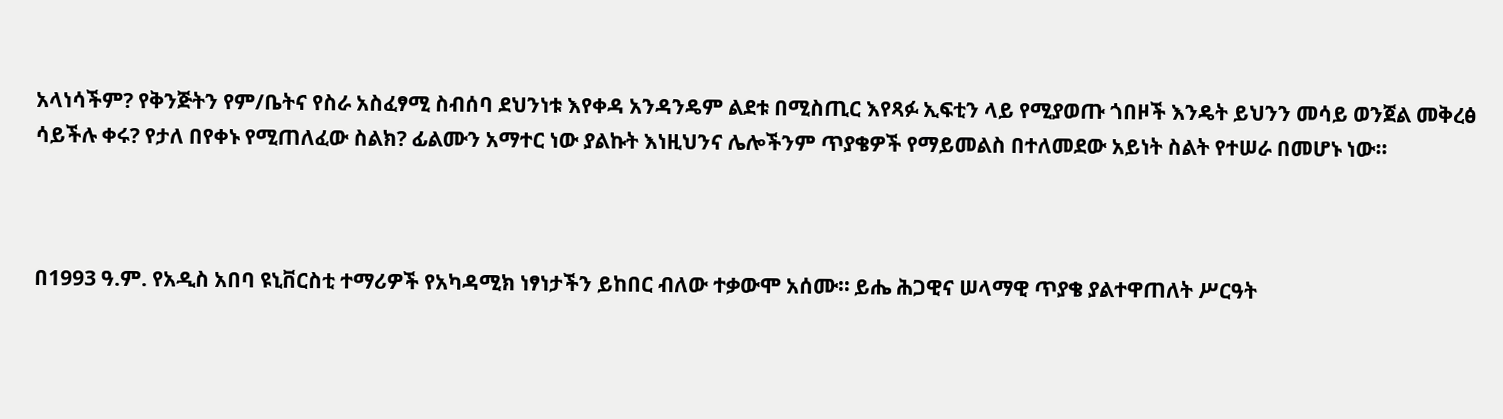አላነሳችም? የቅንጅትን የም/ቤትና የስራ አስፈፃሚ ስብሰባ ደህንነቱ እየቀዳ አንዳንዴም ልደቱ በሚስጢር እየጻፉ ኢፍቲን ላይ የሚያወጡ ጎበዞች እንዴት ይህንን መሳይ ወንጀል መቅረፅ ሳይችሉ ቀሩ? የታለ በየቀኑ የሚጠለፈው ስልክ? ፊልሙን አማተር ነው ያልኩት እነዚህንና ሌሎችንም ጥያቄዎች የማይመልስ በተለመደው አይነት ስልት የተሠራ በመሆኑ ነው።



በ1993 ዓ.ም. የአዲስ አበባ ዩኒቨርስቲ ተማሪዎች የአካዳሚክ ነፃነታችን ይከበር ብለው ተቃውሞ አሰሙ። ይሔ ሕጋዊና ሠላማዊ ጥያቄ ያልተዋጠለት ሥርዓት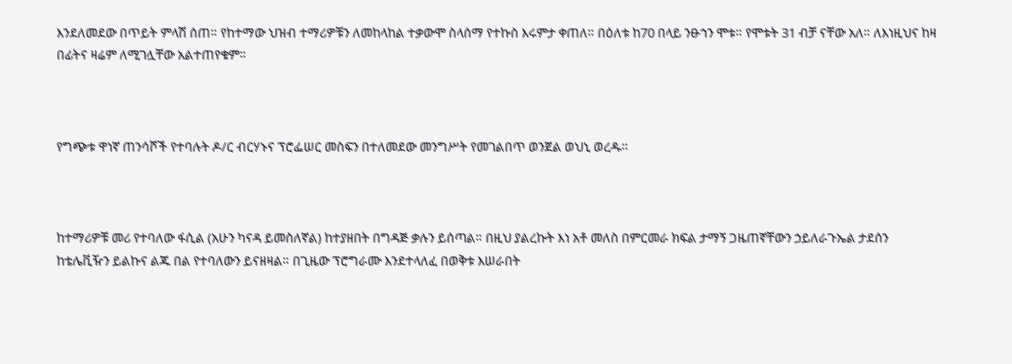እንደለመደው በጥይት ምላሽ ሰጠ። የከተማው ህዝብ ተማሪዎቹን ለመከላከል ተቃውሞ ስላሰማ የተኩስ እሩምታ ቀጠለ። በዕለቱ ከ70 በላይ ንፁኀን ሞቱ። የሞቱት 31 ብቻ ናቸው አለ። ለእነዚህና ከዛ በፊትና ዛሬም ለሚገሏቸው አልተጠየቁም።



የግጭቱ ዋነኛ ጠንሳሾች የተባሉት ዶ/ር ብርሃኑና ፕሮፌሠር መስፍን በተለመደው መንግሥት የመገልበጥ ወንጀል ወህኒ ወረዱ።



ከተማሪዎቹ መሪ የተባለው ፋሲል (አሁን ካናዳ ይመስለኛል) ከተያዘበት በግዳጅ ቃሉን ይሰጣል። በዚህ ያልረኩት እነ አቶ መለስ በምርመራ ክፍል ታማኝ ጋዜጠኛቸውን ኃይለራጉኤል ታደሰን ከቴሌቪዥን ይልኩና ልጁ በል የተባለውን ይናዘዛል። በጊዜው ፕሮግራሙ እንደተላለፈ በወቅቱ እሠራበት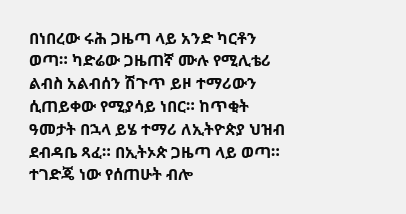በነበረው ሩሕ ጋዜጣ ላይ አንድ ካርቶን ወጣ። ካድሬው ጋዜጠኛ ሙሉ የሚሊቴሪ ልብስ አልብሰን ሽጉጥ ይዞ ተማሪውን ሲጠይቀው የሚያሳይ ነበር። ከጥቂት ዓመታት በኋላ ይሄ ተማሪ ለኢትዮጵያ ህዝብ ደብዳቤ ጻፈ። በኢትኦጵ ጋዜጣ ላይ ወጣ። ተገድጄ ነው የሰጠሁት ብሎ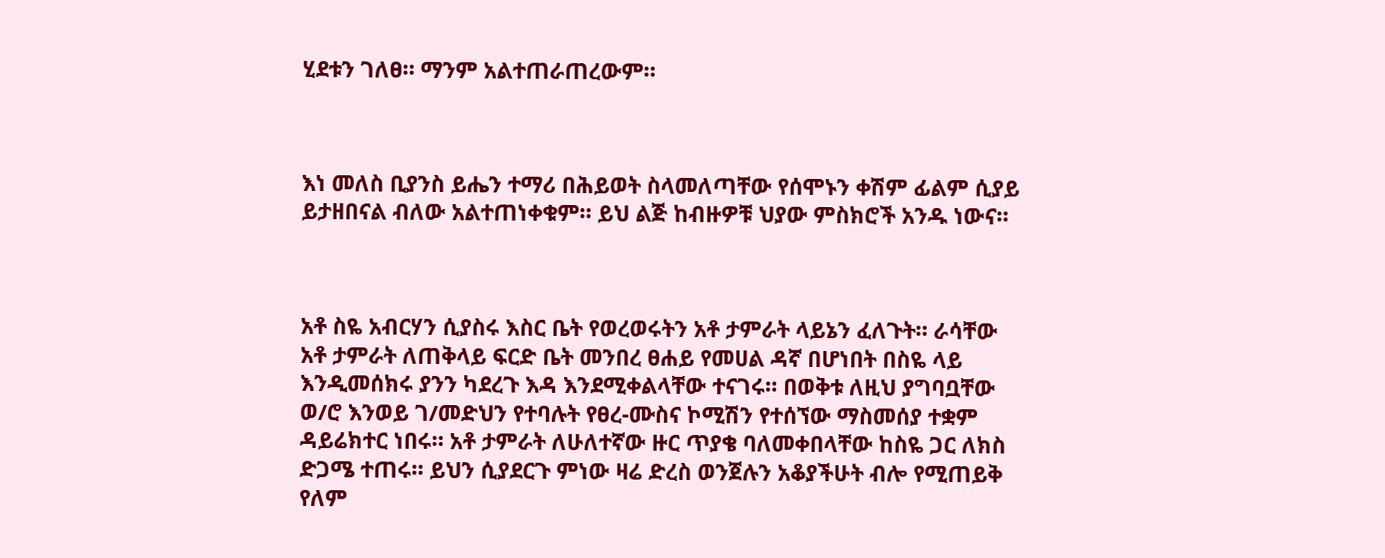ሂደቱን ገለፀ። ማንም አልተጠራጠረውም።



እነ መለስ ቢያንስ ይሔን ተማሪ በሕይወት ስላመለጣቸው የሰሞኑን ቀሽም ፊልም ሲያይ ይታዘበናል ብለው አልተጠነቀቁም። ይህ ልጅ ከብዙዎቹ ህያው ምስክሮች አንዱ ነውና።



አቶ ስዬ አብርሃን ሲያስሩ እስር ቤት የወረወሩትን አቶ ታምራት ላይኔን ፈለጉት። ራሳቸው አቶ ታምራት ለጠቅላይ ፍርድ ቤት መንበረ ፀሐይ የመሀል ዳኛ በሆነበት በስዬ ላይ እንዲመሰክሩ ያንን ካደረጉ እዳ እንደሚቀልላቸው ተናገሩ። በወቅቱ ለዚህ ያግባቧቸው ወ/ሮ እንወይ ገ/መድህን የተባሉት የፀረ-ሙስና ኮሚሽን የተሰኘው ማስመሰያ ተቋም ዳይሬክተር ነበሩ። አቶ ታምራት ለሁለተኛው ዙር ጥያቄ ባለመቀበላቸው ከስዬ ጋር ለክስ ድጋሜ ተጠሩ። ይህን ሲያደርጉ ምነው ዛሬ ድረስ ወንጀሉን አቆያችሁት ብሎ የሚጠይቅ የለም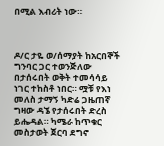በሚል እብሪት ነው።



ዶ/ር ታዬ ወ/ሰማያት ከአርበኞች ግንባር ጋር ተወንጅለው በታሰሩበት ወቅት ተመሳሳይ ነገር ተከስቶ ነበር። ሟቹ የእነ መለስ ታማኝ ካድሬ ጋዜጠኛ ግዛው ዳኜ የታሰሩበት ድረስ ይሔዳል። ካሜራ ከጥቁር መስታወት ጀርባ ደግኖ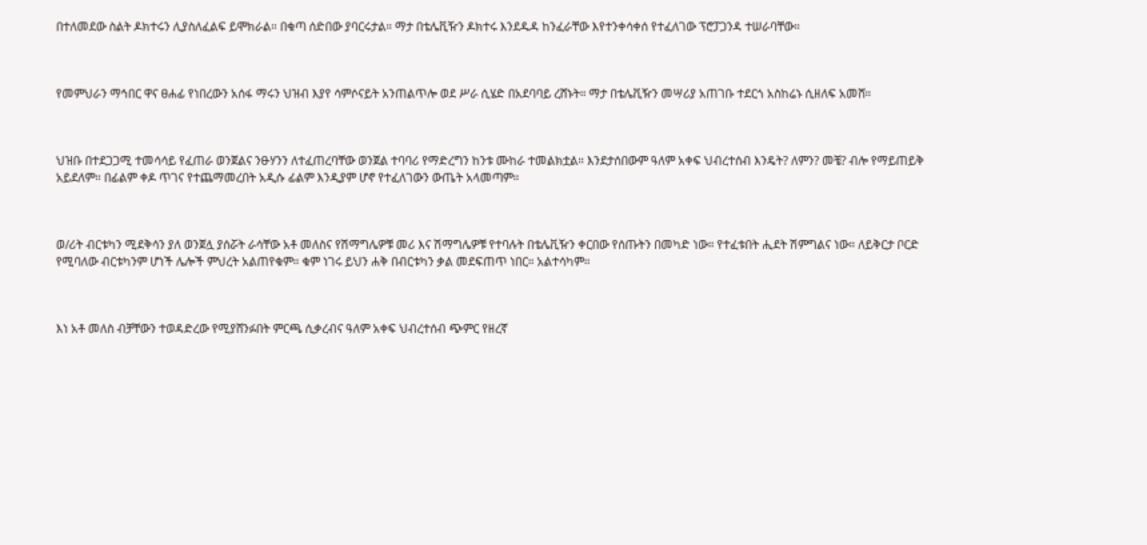በተለመደው ስልት ዶክተሩን ሊያስለፈልፍ ይሞክራል። በቁጣ ሰድበው ያባርሩታል። ማታ በቴሌቪዥን ዶክተሩ እንደዱዳ ከንፈራቸው እየተንቀሳቀሰ የተፈለገው ፕሮፓጋንዳ ተሠራባቸው።



የመምህራን ማኅበር ዋና ፀሐፊ የነበረውን አሰፋ ማሩን ህዝብ እያየ ሳምሶናይት አንጠልጥሎ ወደ ሥራ ሲሄድ በአደባባይ ረሸኑት። ማታ በቴሌቪዥን መሣሪያ አጠገቡ ተደርጎ አስከሬኑ ሲዘለፍ አመሸ።



ህዝቡ በተደጋጋሚ ተመሳሳይ የፈጠራ ወንጀልና ንፁሃንን ለተፈጠረባቸው ወንጀል ተባባሪ የማድረግን ከንቱ ሙከራ ተመልክቷል። እንደታሰበውም ዓለም አቀፍ ህብረተሰብ እንዴት? ለምን? መቼ? ብሎ የማይጠይቅ አይደለም። በፊልም ቀዶ ጥገና የተጨማመረበት አዲሱ ፊልም እንዲያም ሆኖ የተፈለገውን ውጤት አላመጣም።



ወ/ሪት ብርቱካን ሚደቅሳን ያለ ወንጀሏ ያሰሯት ራሳቸው አቶ መለስና የሽማግሌዎቹ መሪ እና ሽማግሌዎቹ የተባሉት በቴሌቪዥን ቀርበው የሰጡትን በመካድ ነው። የተፈቱበት ሒደት ሽምግልና ነው። ለይቅርታ ቦርድ የሚባለው ብርቱካንም ሆነች ሌሎች ምህረት አልጠየቁም። ቁም ነገሩ ይህን ሐቅ በብርቱካን ቃል መደፍጠጥ ነበር። አልተሳካም።



እነ አቶ መለስ ብቻቸውን ተወዳድረው የሚያሸንፉበት ምርጫ ሲቃረብና ዓለም አቀፍ ህብረተሰብ ጭምር የዘረኛ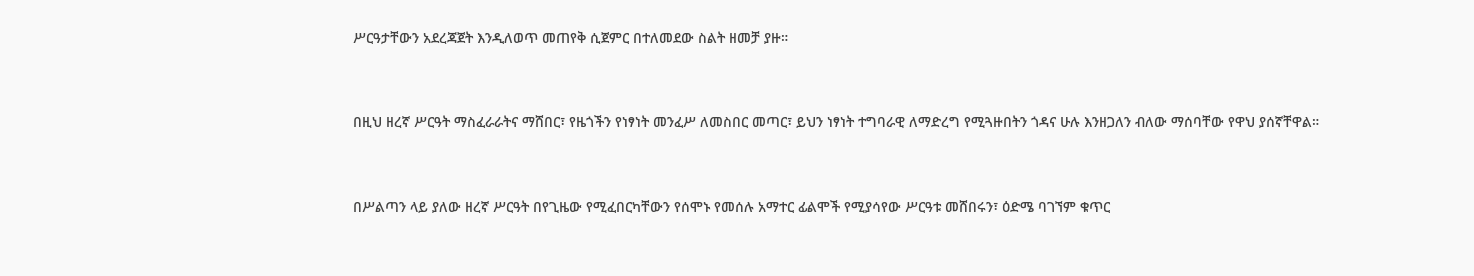ሥርዓታቸውን አደረጃጀት እንዲለወጥ መጠየቅ ሲጀምር በተለመደው ስልት ዘመቻ ያዙ።



በዚህ ዘረኛ ሥርዓት ማስፈራራትና ማሸበር፣ የዜጎችን የነፃነት መንፈሥ ለመስበር መጣር፣ ይህን ነፃነት ተግባራዊ ለማድረግ የሚጓዙበትን ጎዳና ሁሉ እንዘጋለን ብለው ማሰባቸው የዋህ ያሰኛቸዋል።



በሥልጣን ላይ ያለው ዘረኛ ሥርዓት በየጊዜው የሚፈበርካቸውን የሰሞኑ የመሰሉ አማተር ፊልሞች የሚያሳየው ሥርዓቱ መሸበሩን፣ ዕድሜ ባገኘም ቁጥር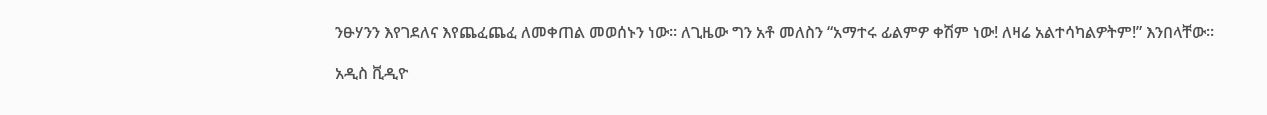ንፁሃንን እየገደለና እየጨፈጨፈ ለመቀጠል መወሰኑን ነው። ለጊዜው ግን አቶ መለስን “አማተሩ ፊልምዎ ቀሽም ነው! ለዛሬ አልተሳካልዎትም!” እንበላቸው።

አዲስ ቪዲዮ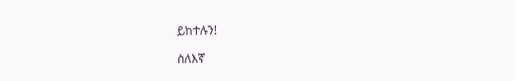ይከተሉን!

ስለእኛ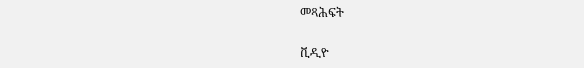መጻሕፍት

ቪዲዮ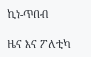ኪነ-ጥበብ

ዜና እና ፖለቲካ